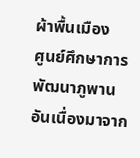ผ้าพื้นเมือง
ศูนย์ศึกษาการพัฒนาภูพาน อันเนื่องมาจาก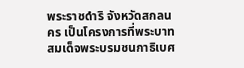พระราชดำริ จังหวัดสกลนคร เป็นโครงการที่พระบาทสมเด็จพระบรมชนกาธิเบศ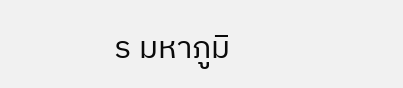ร มหาภูมิ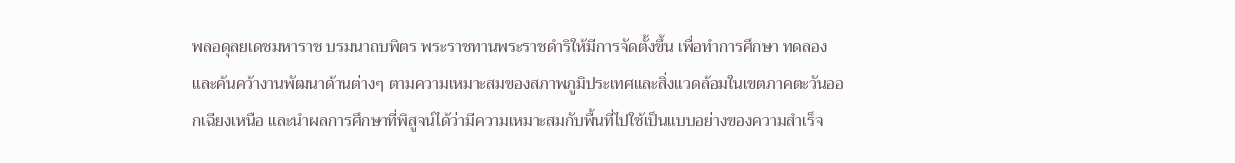พลอดุลยเดชมหาราช บรมนาถบพิตร พระราชทานพระราชดำริให้มีการจัดตั้งขึ้น เพื่อทำการศึกษา ทดลอง และค้นคว้างานพัฒนาด้านต่างๆ ตามความเหมาะสมของสภาพภูมิประเทศและสิ่งแวดล้อมในเขตภาคตะวันออกเฉียงเหนือ และนำผลการศึกษาที่พิสูจน์ได้ว่ามีความเหมาะสมกับพื้นที่ไปใช้เป็นแบบอย่างของความสำเร็จ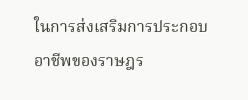ในการส่งเสริมการประกอบอาชีพของราษฎร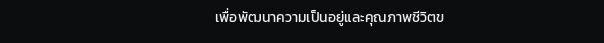เพื่อพัฒนาความเป็นอยู่และคุณภาพชีวิตข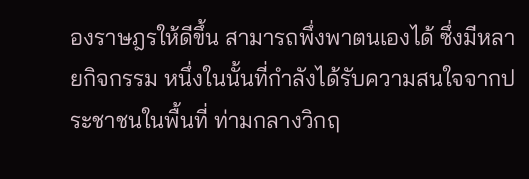องราษฎรให้ดีขึ้น สามารถพึ่งพาตนเองได้ ซึ่งมีหลายกิจกรรม หนึ่งในนั้นที่กำลังได้รับความสนใจจากประชาชนในพื้นที่ ท่ามกลางวิกฤ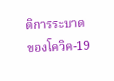ติการระบาดของโควิค-19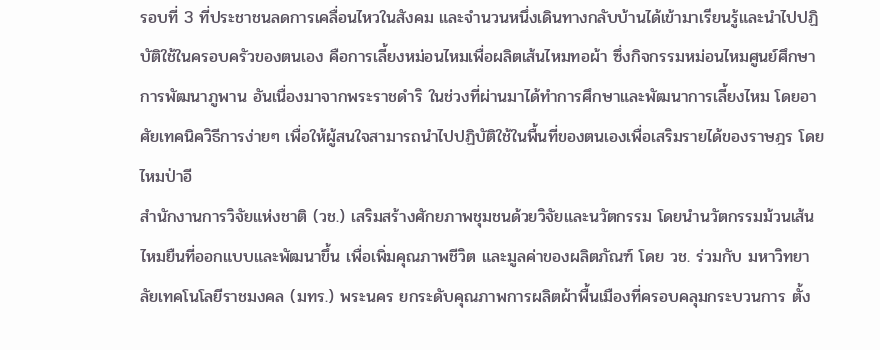รอบที่ 3 ที่ประชาชนลดการเคลื่อนไหวในสังคม และจำนวนหนึ่งเดินทางกลับบ้านได้เข้ามาเรียนรู้และนำไปปฏิบัติใช้ในครอบครัวของตนเอง คือการเลี้ยงหม่อนไหมเพื่อผลิตเส้นไหมทอผ้า ซึ่งกิจกรรมหม่อนไหมศูนย์ศึกษาการพัฒนาภูพาน อันเนื่องมาจากพระราชดำริ ในช่วงที่ผ่านมาได้ทำการศึกษาและพัฒนาการเลี้ยงไหม โดยอาศัยเทคนิควิธีการง่ายๆ เพื่อให้ผู้สนใจสามารถนำไปปฏิบัติใช้ในพื้นที่ของตนเองเพื่อเสริมรายได้ของราษฎร โดยไหมป่าอี
สำนักงานการวิจัยแห่งชาติ (วช.) เสริมสร้างศักยภาพชุมชนด้วยวิจัยและนวัตกรรม โดยนำนวัตกรรมม้วนเส้นไหมยืนที่ออกแบบและพัฒนาขึ้น เพื่อเพิ่มคุณภาพชีวิต และมูลค่าของผลิตภัณฑ์ โดย วช. ร่วมกับ มหาวิทยาลัยเทคโนโลยีราชมงคล (มทร.) พระนคร ยกระดับคุณภาพการผลิตผ้าพื้นเมืองที่ครอบคลุมกระบวนการ ตั้ง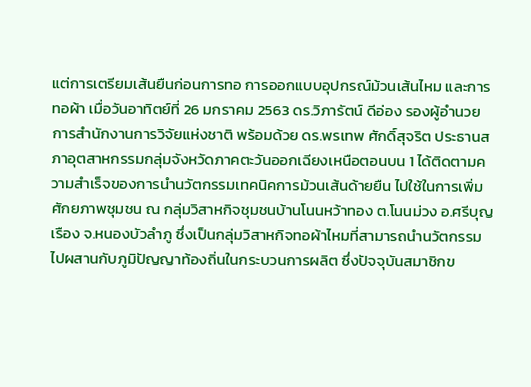แต่การเตรียมเส้นยืนก่อนการทอ การออกแบบอุปกรณ์ม้วนเส้นไหม และการทอผ้า เมื่อวันอาทิตย์ที่ 26 มกราคม 2563 ดร.วิภารัตน์ ดีอ่อง รองผู้อำนวยการสำนักงานการวิจัยแห่งชาติ พร้อมด้วย ดร.พรเทพ ศักดิ์สุจริต ประธานสภาอุตสาหกรรมกลุ่มจังหวัดภาคตะวันออกเฉียงเหนือตอนบน 1 ได้ติดตามความสำเร็จของการนำนวัตกรรมเทคนิคการม้วนเส้นด้ายยืน ไปใช้ในการเพิ่มศักยภาพชุมชน ณ กลุ่มวิสาหกิจชุมชนบ้านโนนหว้าทอง ต.โนนม่วง อ.ศรีบุญเรือง จ.หนองบัวลำภู ซึ่งเป็นกลุ่มวิสาหกิจทอผ้าไหมที่สามารถนำนวัตกรรมไปผสานกับภูมิปัญญาท้องถิ่นในกระบวนการผลิต ซึ่งปัจจุบันสมาชิกข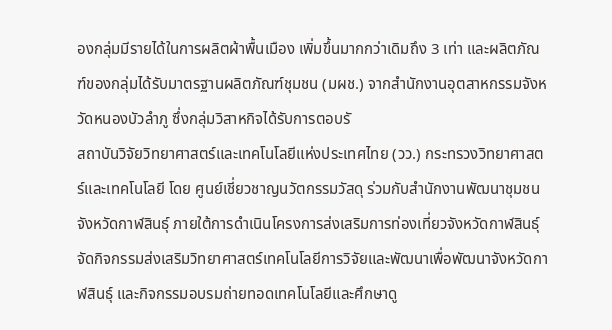องกลุ่มมีรายได้ในการผลิตผ้าพื้นเมือง เพิ่มขึ้นมากกว่าเดิมถึง 3 เท่า และผลิตภัณฑ์ของกลุ่มได้รับมาตรฐานผลิตภัณฑ์ชุมชน (มผช.) จากสำนักงานอุตสาหกรรมจังหวัดหนองบัวลำภู ซึ่งกลุ่มวิสาหกิจได้รับการตอบรั
สถาบันวิจัยวิทยาศาสตร์และเทคโนโลยีแห่งประเทศไทย (วว.) กระทรวงวิทยาศาสตร์และเทคโนโลยี โดย ศูนย์เชี่ยวชาญนวัตกรรมวัสดุ ร่วมกับสำนักงานพัฒนาชุมชนจังหวัดกาฬสินธุ์ ภายใต้การดำเนินโครงการส่งเสริมการท่องเที่ยวจังหวัดกาฬสินธุ์ จัดกิจกรรมส่งเสริมวิทยาศาสตร์เทคโนโลยีการวิจัยและพัฒนาเพื่อพัฒนาจังหวัดกาฬสินธุ์ และกิจกรรมอบรมถ่ายทอดเทคโนโลยีและศึกษาดู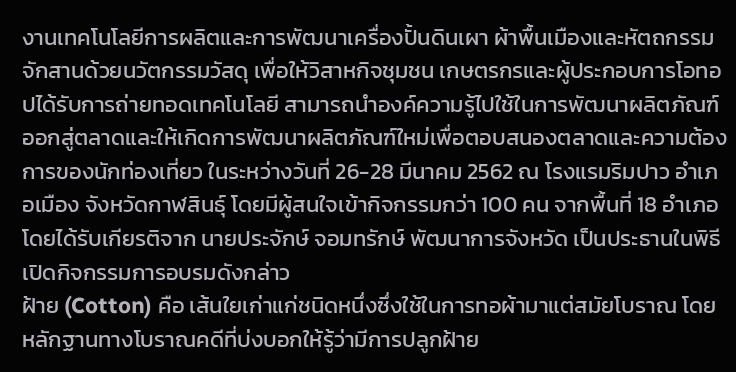งานเทคโนโลยีการผลิตและการพัฒนาเครื่องปั้นดินเผา ผ้าพื้นเมืองและหัตถกรรมจักสานด้วยนวัตกรรมวัสดุ เพื่อให้วิสาหกิจชุมชน เกษตรกรและผู้ประกอบการโอทอปได้รับการถ่ายทอดเทคโนโลยี สามารถนำองค์ความรู้ไปใช้ในการพัฒนาผลิตภัณฑ์ออกสู่ตลาดและให้เกิดการพัฒนาผลิตภัณฑ์ใหม่เพื่อตอบสนองตลาดและความต้องการของนักท่องเที่ยว ในระหว่างวันที่ 26-28 มีนาคม 2562 ณ โรงแรมริมปาว อำเภอเมือง จังหวัดกาฬสินธุ์ โดยมีผู้สนใจเข้ากิจกรรมกว่า 100 คน จากพื้นที่ 18 อำเภอ โดยได้รับเกียรติจาก นายประจักษ์ จอมทรักษ์ พัฒนาการจังหวัด เป็นประธานในพิธีเปิดกิจกรรมการอบรมดังกล่าว
ฝ้าย (Cotton) คือ เส้นใยเก่าแก่ชนิดหนึ่งซึ่งใช้ในการทอผ้ามาแต่สมัยโบราณ โดยหลักฐานทางโบราณคดีที่บ่งบอกให้รู้ว่ามีการปลูกฝ้าย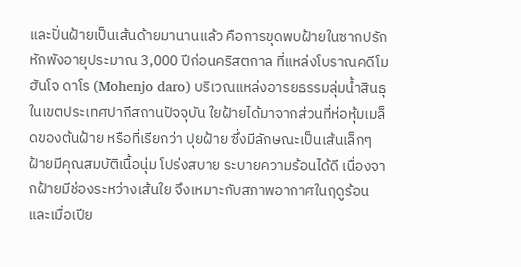และปั่นฝ้ายเป็นเส้นด้ายมานานแล้ว คือการขุดพบฝ้ายในซากปรักหักพังอายุประมาณ 3,000 ปีก่อนคริสตกาล ที่แหล่งโบราณคดีโมฮันโจ ดาโร (Mohenjo daro) บริเวณแหล่งอารยธรรมลุ่มน้ำสินธุในเขตประเทศปากีสถานปัจจุบัน ใยฝ้ายได้มาจากส่วนที่ห่อหุ้มเมล็ดของต้นฝ้าย หรือที่เรียกว่า ปุยฝ้าย ซึ่งมีลักษณะเป็นเส้นเล็กๆ ฝ้ายมีคุณสมบัติเนื้อนุ่ม โปร่งสบาย ระบายความร้อนได้ดี เนื่องจากฝ้ายมีช่องระหว่างเส้นใย จึงเหมาะกับสภาพอากาศในฤดูร้อน และเมื่อเปีย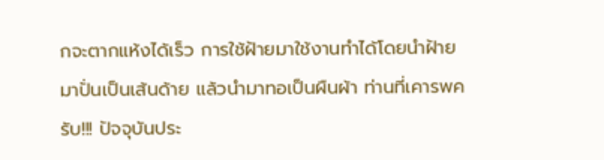กจะตากแห้งได้เร็ว การใช้ฝ้ายมาใช้งานทำได้โดยนำฝ้ายมาปั่นเป็นเส้นด้าย แล้วนำมาทอเป็นผืนผ้า ท่านที่เคารพครับ!!! ปัจจุบันประ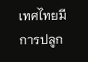เทศไทยมีการปลูก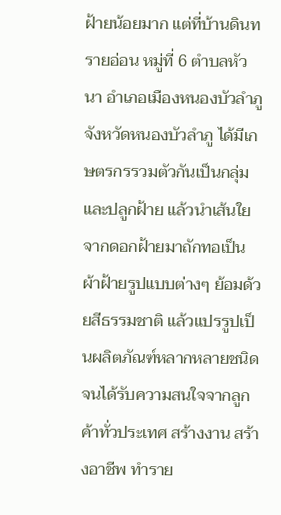ฝ้ายน้อยมาก แต่ที่บ้านดินทรายอ่อน หมู่ที่ 6 ตำบลหัวนา อำเภอเมืองหนองบัวลำภู จังหวัดหนองบัวลำภู ได้มีเกษตรกรรวมตัวกันเป็นกลุ่มและปลูกฝ้าย แล้วนำเส้นใยจากดอกฝ้ายมาถักทอเป็นผ้าฝ้ายรูปแบบต่างๆ ย้อมด้วยสีธรรมชาติ แล้วแปรรูปเป็นผลิตภัณฑ์หลากหลายชนิด จนได้รับความสนใจจากลูกค้าทั่วประเทศ สร้างงาน สร้างอาชีพ ทำราย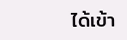ได้เข้า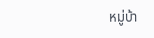หมู่บ้า